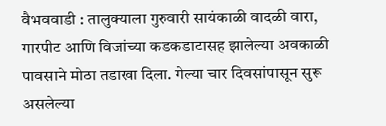वैभववाडी : तालुक्याला गुरुवारी सायंकाळी वादळी वारा, गारपीट आणि विजांच्या कडकडाटासह झालेल्या अवकाळी पावसाने मोठा तडाखा दिला. गेल्या चार दिवसांपासून सुरू असलेल्या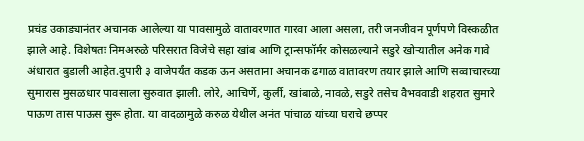प्रचंड उकाड्यानंतर अचानक आलेल्या या पावसामुळे वातावरणात गारवा आला असला, तरी जनजीवन पूर्णपणे विस्कळीत झाले आहे. विशेषतः निमअरुळे परिसरात विजेचे सहा खांब आणि ट्रान्सफॉर्मर कोसळल्याने सडुरे खोऱ्यातील अनेक गावे अंधारात बुडाली आहेत.दुपारी ३ वाजेपर्यंत कडक ऊन असताना अचानक ढगाळ वातावरण तयार झाले आणि सव्वाचारच्या सुमारास मुसळधार पावसाला सुरुवात झाली. लोरे, आचिर्णे, कुर्ली, खांबाळे, नावळे, सडुरे तसेच वैभववाडी शहरात सुमारे पाऊण तास पाऊस सुरू होता. या वादळामुळे करुळ येथील अनंत पांचाळ यांच्या घराचे छप्पर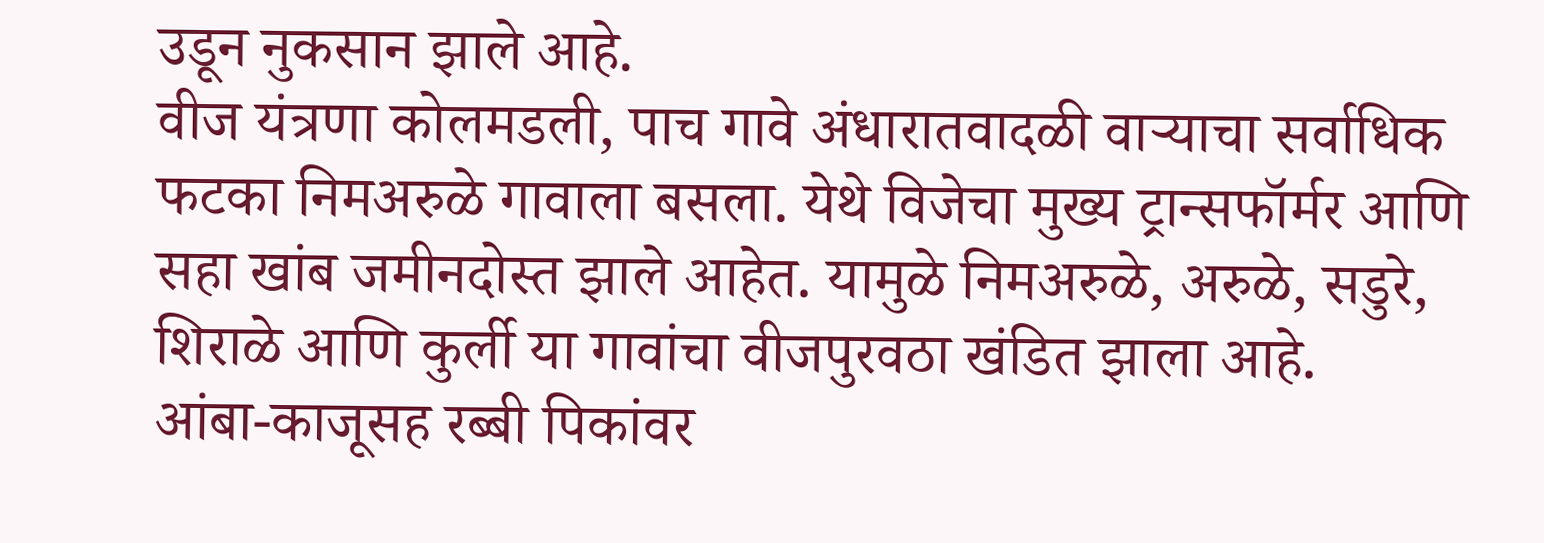उडून नुकसान झाले आहे.
वीज यंत्रणा कोलमडली, पाच गावे अंधारातवादळी वाऱ्याचा सर्वाधिक फटका निमअरुळे गावाला बसला. येथे विजेचा मुख्य ट्रान्सफॉर्मर आणि सहा खांब जमीनदोस्त झाले आहेत. यामुळे निमअरुळे, अरुळे, सडुरे, शिराळे आणि कुर्ली या गावांचा वीजपुरवठा खंडित झाला आहे.
आंबा-काजूसह रब्बी पिकांवर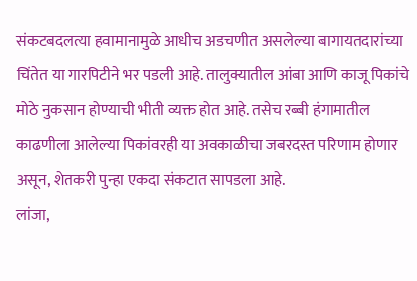संकटबदलत्या हवामानामुळे आधीच अडचणीत असलेल्या बागायतदारांच्या चिंतेत या गारपिटीने भर पडली आहे. तालुक्यातील आंबा आणि काजू पिकांचे मोठे नुकसान होण्याची भीती व्यक्त होत आहे. तसेच रब्बी हंगामातील काढणीला आलेल्या पिकांवरही या अवकाळीचा जबरदस्त परिणाम होणार असून, शेतकरी पुन्हा एकदा संकटात सापडला आहे.
लांजा,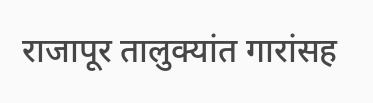राजापूर तालुक्यांत गारांसह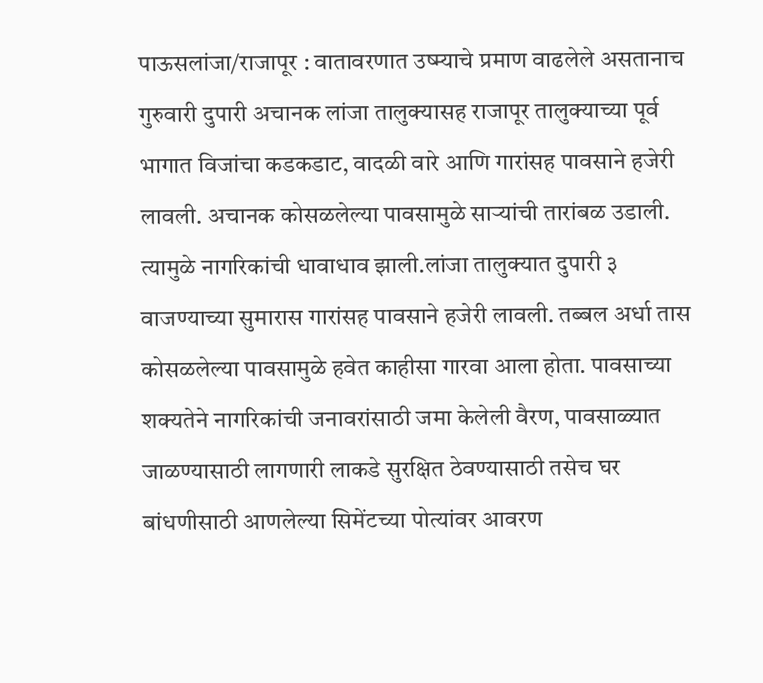पाऊसलांजा/राजापूर : वातावरणात उष्म्याचे प्रमाण वाढलेले असतानाच गुरुवारी दुपारी अचानक लांजा तालुक्यासह राजापूर तालुक्याच्या पूर्व भागात विजांचा कडकडाट, वादळी वारे आणि गारांसह पावसाने हजेरी लावली. अचानक कोसळलेल्या पावसामुळे साऱ्यांची तारांबळ उडाली. त्यामुळे नागरिकांची धावाधाव झाली.लांजा तालुक्यात दुपारी ३ वाजण्याच्या सुमारास गारांसह पावसाने हजेरी लावली. तब्बल अर्धा तास कोसळलेल्या पावसामुळे हवेत काहीसा गारवा आला होता. पावसाच्या शक्यतेने नागरिकांची जनावरांसाठी जमा केलेली वैरण, पावसाळ्यात जाळण्यासाठी लागणारी लाकडे सुरक्षित ठेवण्यासाठी तसेच घर बांधणीसाठी आणलेल्या सिमेंटच्या पोत्यांवर आवरण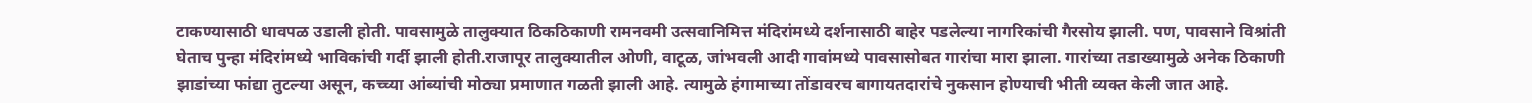टाकण्यासाठी धावपळ उडाली होती. पावसामुळे तालुक्यात ठिकठिकाणी रामनवमी उत्सवानिमित्त मंदिरांमध्ये दर्शनासाठी बाहेर पडलेल्या नागरिकांची गैरसोय झाली. पण, पावसाने विश्रांती घेताच पुन्हा मंदिरांमध्ये भाविकांची गर्दी झाली होती.राजापूर तालुक्यातील ओणी, वाटूळ, जांभवली आदी गावांमध्ये पावसासोबत गारांचा मारा झाला. गारांच्या तडाख्यामुळे अनेक ठिकाणी झाडांच्या फांद्या तुटल्या असून, कच्च्या आंब्यांची मोठ्या प्रमाणात गळती झाली आहे. त्यामुळे हंगामाच्या तोंडावरच बागायतदारांचे नुकसान होण्याची भीती व्यक्त केली जात आहे.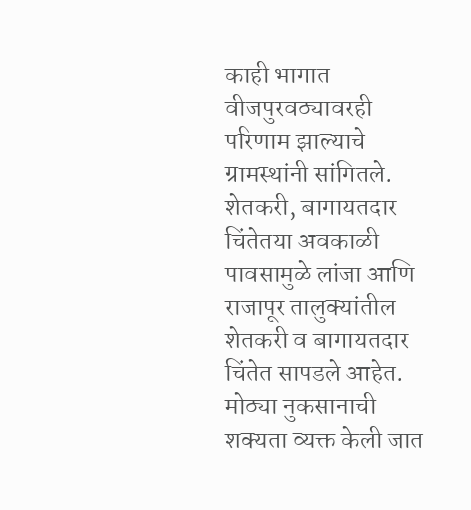काही भागात वीजपुरवठ्यावरही परिणाम झाल्याचे ग्रामस्थांनी सांगितले.
शेतकरी, बागायतदार चिंतेतया अवकाळी पावसामुळे लांजा आणि राजापूर तालुक्यांतील शेतकरी व बागायतदार चिंतेत सापडले आहेत. मोठ्या नुकसानाची शक्यता व्यक्त केली जात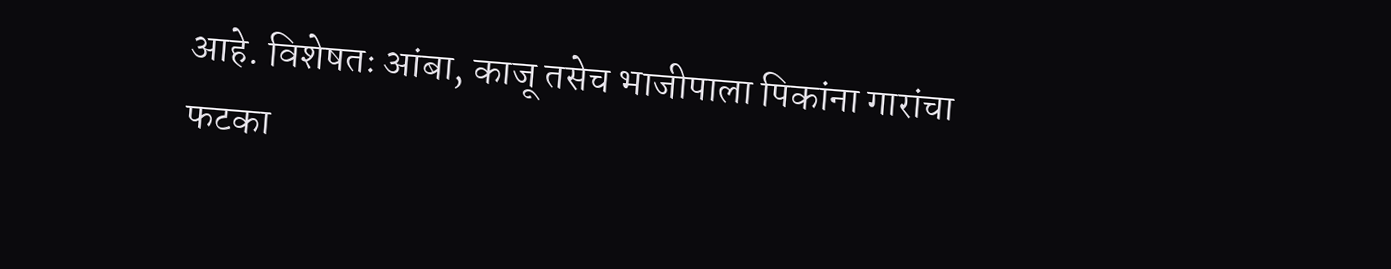आहे. विशेषतः आंबा, काजू तसेच भाजीपाला पिकांना गारांचा फटका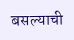बसल्याची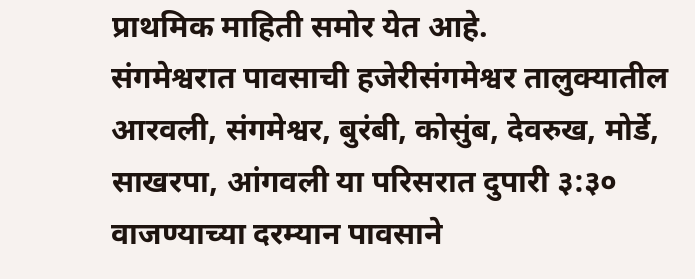प्राथमिक माहिती समोर येत आहे.
संगमेश्वरात पावसाची हजेरीसंगमेश्वर तालुक्यातील आरवली, संगमेश्वर, बुरंबी, कोसुंब, देवरुख, मोर्डे, साखरपा, आंगवली या परिसरात दुपारी ३:३० वाजण्याच्या दरम्यान पावसाने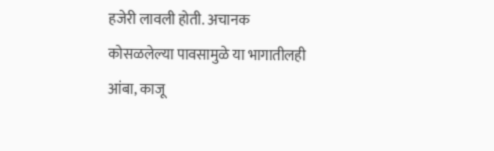हजेरी लावली होती. अचानक कोसळलेल्या पावसामुळे या भागातीलही आंबा, काजू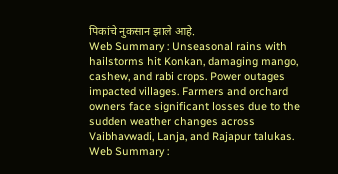पिकांचे नुकसान झाले आहे.
Web Summary : Unseasonal rains with hailstorms hit Konkan, damaging mango, cashew, and rabi crops. Power outages impacted villages. Farmers and orchard owners face significant losses due to the sudden weather changes across Vaibhavwadi, Lanja, and Rajapur talukas.
Web Summary :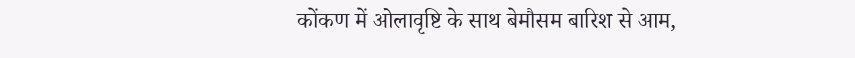कोंकण में ओलावृष्टि के साथ बेमौसम बारिश से आम,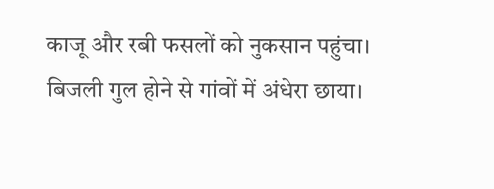काजू और रबी फसलों को नुकसान पहुंचा। बिजली गुल होने से गांवों में अंधेरा छाया।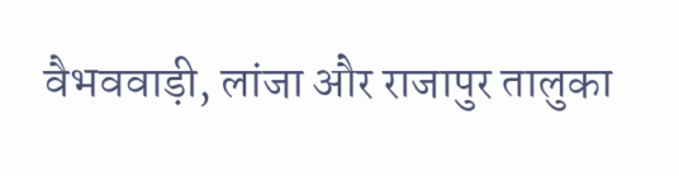वैभववाड़ी, लांजा और राजापुर तालुका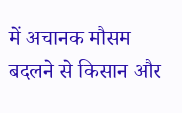में अचानक मौसम बदलने से किसान और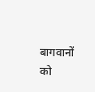बागवानों को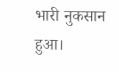भारी नुकसान हुआ।